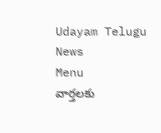Udayam Telugu News
Menu
వార్తలకు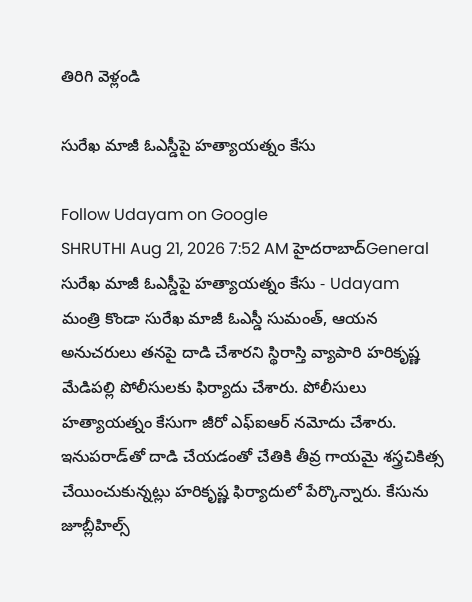తిరిగి వెళ్లండి

సురేఖ మాజీ ఓఎస్డీపై హత్యాయత్నం కేసు

Follow Udayam on Google
SHRUTHI Aug 21, 2026 7:52 AM హైదరాబాద్General
సురేఖ మాజీ ఓఎస్డీపై హత్యాయత్నం కేసు - Udayam
మంత్రి కొండా సురేఖ మాజీ ఓఎస్డీ సుమంత్‌, ఆయన అనుచరులు తనపై దాడి చేశారని స్థిరాస్తి వ్యాపారి హరికృష్ణ మేడిపల్లి పోలీసులకు ఫిర్యాదు చేశారు. పోలీసులు హత్యాయత్నం కేసుగా జీరో ఎఫ్‌ఐఆర్‌ నమోదు చేశారు. ఇనుపరాడ్‌తో దాడి చేయడంతో చేతికి తీవ్ర గాయమై శస్త్రచికిత్స చేయించుకున్నట్లు హరికృష్ణ ఫిర్యాదులో పేర్కొన్నారు. కేసును జూబ్లీహిల్స్‌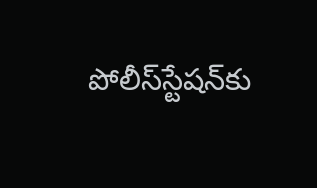పోలీస్‌స్టేషన్‌కు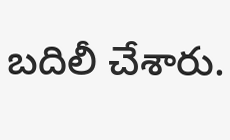బదిలీ చేశారు.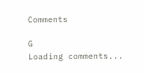Comments

G
Loading comments...